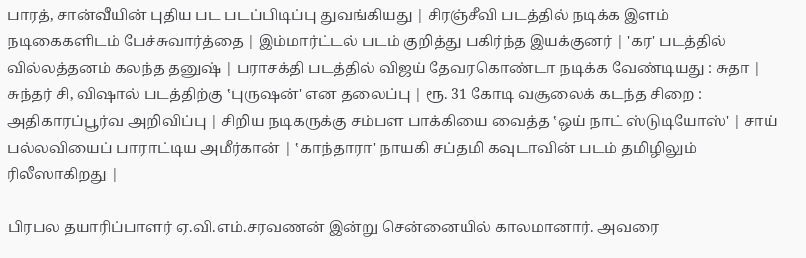பாரத், சான்வீயின் புதிய பட படப்பிடிப்பு துவங்கியது | சிரஞ்சீவி படத்தில் நடிக்க இளம் நடிகைகளிடம் பேச்சுவார்த்தை | இம்மார்ட்டல் படம் குறித்து பகிர்ந்த இயக்குனர் | 'கர' படத்தில் வில்லத்தனம் கலந்த தனுஷ் | பராசக்தி படத்தில் விஜய் தேவரகொண்டா நடிக்க வேண்டியது : சுதா | சுந்தர் சி, விஷால் படத்திற்கு ‛புருஷன்' என தலைப்பு | ரூ. 31 கோடி வசூலைக் கடந்த சிறை : அதிகாரப்பூர்வ அறிவிப்பு | சிறிய நடிகருக்கு சம்பள பாக்கியை வைத்த ‛ஒய் நாட் ஸ்டுடியோஸ்' | சாய் பல்லவியைப் பாராட்டிய அமீர்கான் | ‛காந்தாரா' நாயகி சப்தமி கவுடாவின் படம் தமிழிலும் ரிலீஸாகிறது |

பிரபல தயாரிப்பாளர் ஏ.வி.எம்.சரவணன் இன்று சென்னையில் காலமானார். அவரை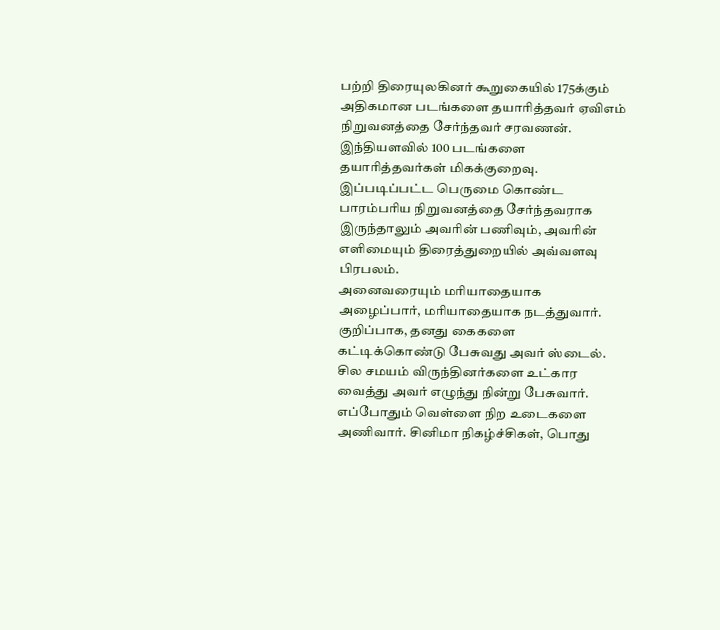பற்றி திரையுலகினர் கூறுகையில் 175க்கும் அதிகமான படங்களை தயாரித்தவர் ஏவிஎம் நிறுவனத்தை சேர்ந்தவர் சரவணன். இந்தியளவில் 100 படங்களை தயாரித்தவர்கள் மிகக்குறைவு. இப்படிப்பட்ட பெருமை கொண்ட பாரம்பரிய நிறுவனத்தை சேர்ந்தவராக இருந்தாலும் அவரின் பணிவும், அவரின் எளிமையும் திரைத்துறையில் அவ்வளவு பிரபலம்.
அனைவரையும் மரியாதையாக அழைப்பார், மரியாதையாக நடத்துவார். குறிப்பாக, தனது கைகளை கட்டிக்கொண்டு பேசுவது அவர் ஸ்டைல். சில சமயம் விருந்தினர்களை உட்கார வைத்து அவர் எழுந்து நின்று பேசுவார். எப்போதும் வெள்ளை நிற உடைகளை அணிவார். சினிமா நிகழ்ச்சிகள், பொது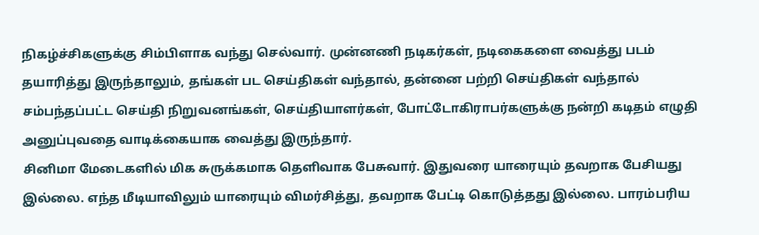நிகழ்ச்சிகளுக்கு சிம்பிளாக வந்து செல்வார். முன்னணி நடிகர்கள், நடிகைகளை வைத்து படம் தயாரித்து இருந்தாலும், தங்கள் பட செய்திகள் வந்தால், தன்னை பற்றி செய்திகள் வந்தால் சம்பந்தப்பட்ட செய்தி நிறுவனங்கள், செய்தியாளர்கள், போட்டோகிராபர்களுக்கு நன்றி கடிதம் எழுதி அனுப்புவதை வாடிக்கையாக வைத்து இருந்தார்.
சினிமா மேடைகளில் மிக சுருக்கமாக தெளிவாக பேசுவார். இதுவரை யாரையும் தவறாக பேசியது இல்லை. எந்த மீடியாவிலும் யாரையும் விமர்சித்து, தவறாக பேட்டி கொடுத்தது இல்லை. பாரம்பரிய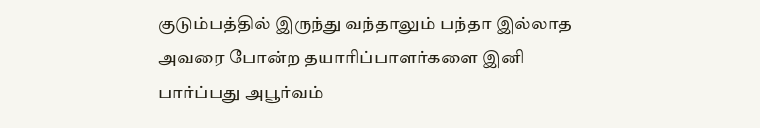குடும்பத்தில் இருந்து வந்தாலும் பந்தா இல்லாத அவரை போன்ற தயாரிப்பாளர்களை இனி பார்ப்பது அபூர்வம்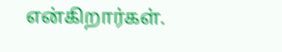என்கிறார்கள்.